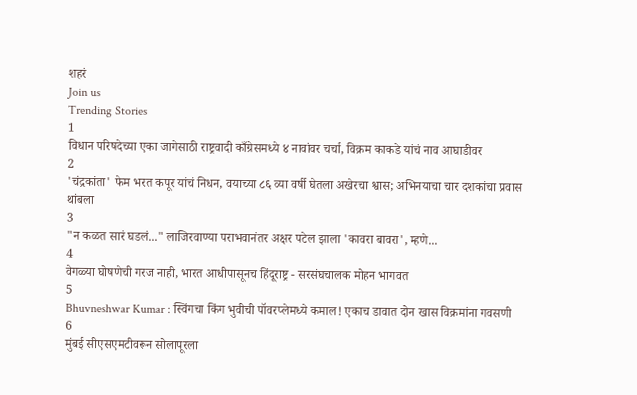शहरं
Join us
Trending Stories
1
विधान परिषदेच्या एका जागेसाठी राष्ट्रवादी काँग्रेसमध्ये ४ नावांवर चर्चा, विक्रम काकडे यांचं नाव आघाडीवर
2
'चंद्रकांता' फेम भरत कपूर यांचं निधन, वयाच्या ८६ व्या वर्षी घेतला अखेरचा श्वास; अभिनयाचा चार दशकांचा प्रवास थांबला
3
"न कळत सारं घडलं..." लाजिरवाण्या पराभवानंतर अक्षर पटेल झाला 'कावरा बावरा', म्हणे...
4
वेगळ्या घोषणेची गरज नाही, भारत आधीपासूनच हिंदूराष्ट्र - सरसंघचालक मोहन भागवत
5
Bhuvneshwar Kumar : स्विंगचा किंग भुवीची पॉवरप्लेमध्ये कमाल! एकाच डावात दोन खास विक्रमांना गवसणी
6
मुंबई सीएसएमटीवरून सोलापूरला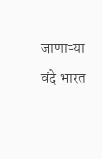जाणाऱ्या वंदे भारत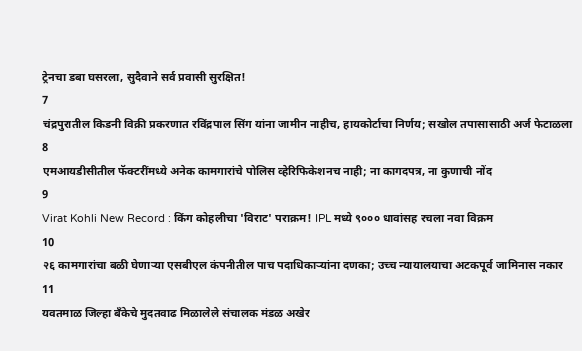ट्रेनचा डबा घसरला, सुदैवाने सर्व प्रवासी सुरक्षित!
7
चंद्रपुरातील किडनी विक्री प्रकरणात रविंद्रपाल सिंग यांना जामीन नाहीच, हायकोर्टाचा निर्णय; सखोल तपासासाठी अर्ज फेटाळला
8
एमआयडीसीतील फॅक्टरींमध्ये अनेक कामगारांचे पोलिस व्हेरिफिकेशनच नाही; ना कागदपत्र, ना कुणाची नोंद
9
Virat Kohli New Record : किंग कोहलीचा 'विराट' पराक्रम! IPL मध्ये ९००० धावांसह रचला नवा विक्रम
10
२६ कामगारांचा बळी घेणाऱ्या एसबीएल कंपनीतील पाच पदाधिकाऱ्यांना दणका; उच्च न्यायालयाचा अटकपूर्व जामिनास नकार
11
यवतमाळ जिल्हा बँकेचे मुदतवाढ मिळालेले संचालक मंडळ अखेर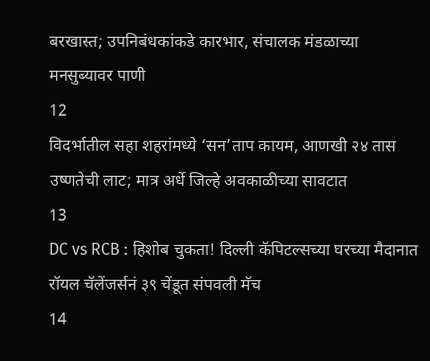बरखास्त; उपनिबंधकांकडे कारभार, संचालक मंडळाच्या मनसुब्यावर पाणी
12
विदर्भातील सहा शहरांमध्ये ‘सन’ताप कायम, आणखी २४ तास उष्णतेची लाट; मात्र अर्धे जिल्हे अवकाळीच्या सावटात
13
DC vs RCB : हिशोब चुकता! दिल्ली कॅपिटल्सच्या घरच्या मैदानात रॉयल चॅलेंजर्सनं ३९ चेंडूत संपवली मॅच
14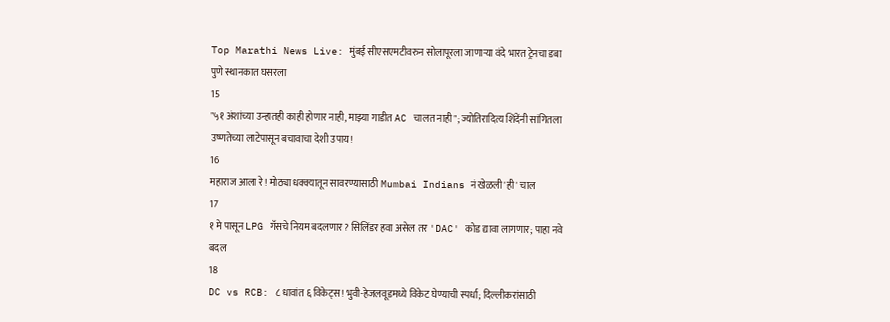Top Marathi News Live: मुंबई सीएसएमटीवरुन सोलापूरला जाणाऱ्या वंदे भारत ट्रेनचा डबा पुणे स्थानकात घसरला
15
"५१ अंशांच्या उन्हातही काही होणार नाही, माझ्या गाडीत AC चालत नाही"; ज्योतिरादित्य शिंदेंनी सांगितला उष्णतेच्या लाटेपासून बचावाचा देशी उपाय!
16
महाराज आला रे! मोठ्या धक्क्यातून सावरण्यासाठी Mumbai Indians नं खेळली 'ही' चाल
17
१ मे पासून LPG गॅसचे नियम बदलणार? सिलिंडर हवा असेल तर 'DAC' कोड द्यावा लागणार; पाहा नवे बदल
18
DC vs RCB: ८ धावांत ६ विकेट्स! भुवी-हेजलवूडमध्ये विकेट घेण्याची स्पर्धा; दिल्लीकरांसाठी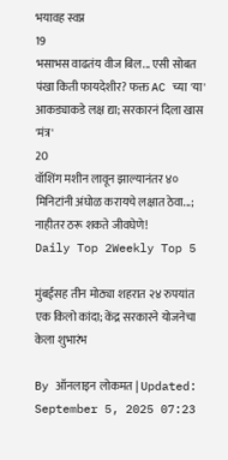भयावह स्वप्न
19
भसाभस वाढतंय वीज बिल... एसी सोबत पंखा किती फायदेशीर? फक्त AC च्या 'या' आकड्याकडे लक्ष द्या; सरकारनं दिला खास 'मंत्र'
20
वॉशिंग मशीन लावून झाल्यानंतर ४० मिनिटांनी अंघोळ करायचे लक्षात ठेवा...; नाहीतर ठरू शकते जीवघेणे!
Daily Top 2Weekly Top 5

मुंबईसह तीन मोठ्या शहरात २४ रुपयांत एक किलो कांदा; केंद्र सरकारने योजनेचा केला शुभारंभ

By ऑनलाइन लोकमत | Updated: September 5, 2025 07:23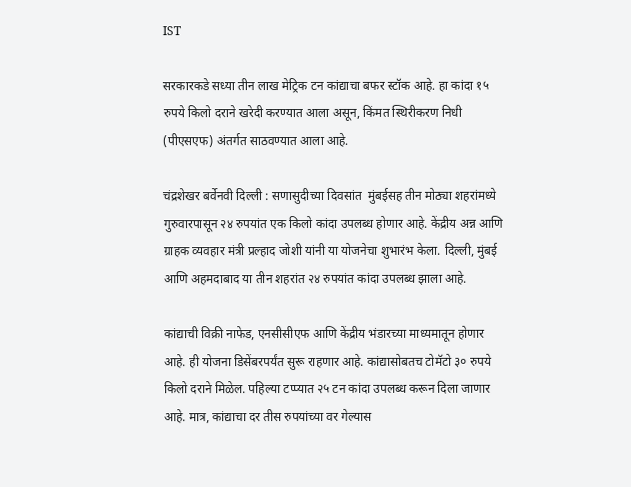IST

सरकारकडे सध्या तीन लाख मेट्रिक टन कांद्याचा बफर स्टॉक आहे. हा कांदा १५ रुपये किलो दराने खरेदी करण्यात आला असून, किंमत स्थिरीकरण निधी (पीएसएफ) अंतर्गत साठवण्यात आला आहे.

चंद्रशेखर बर्वेनवी दिल्ली : सणासुदीच्या दिवसांत  मुंबईसह तीन मोठ्या शहरांमध्ये गुरुवारपासून २४ रुपयांत एक किलो कांदा उपलब्ध होणार आहे. केंद्रीय अन्न आणि ग्राहक व्यवहार मंत्री प्रल्हाद जोशी यांनी या योजनेचा शुभारंभ केला. दिल्ली, मुंबई आणि अहमदाबाद या तीन शहरांत २४ रुपयांत कांदा उपलब्ध झाला आहे.

कांद्याची विक्री नाफेड, एनसीसीएफ आणि केंद्रीय भंडारच्या माध्यमातून होणार आहे. ही योजना डिसेंबरपर्यंत सुरू राहणार आहे. कांद्यासोबतच टोमॅटो ३० रुपये किलो दराने मिळेल. पहिल्या टप्प्यात २५ टन कांदा उपलब्ध करून दिला जाणार आहे. मात्र, कांद्याचा दर तीस रुपयांच्या वर गेल्यास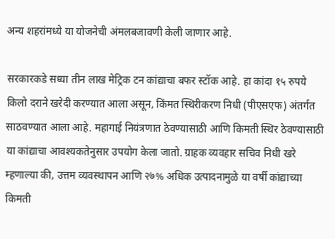अन्य शहरांमध्ये या योजनेची अंमलबजावणी केली जाणार आहे.

सरकारकडे सध्या तीन लाख मेट्रिक टन कांद्याचा बफर स्टॉक आहे. हा कांदा १५ रुपये किलो दराने खरेदी करण्यात आला असून, किंमत स्थिरीकरण निधी (पीएसएफ) अंतर्गत साठवण्यात आला आहे. महागाई नियंत्रणात ठेवण्यासाठी आणि किमती स्थिर ठेवण्यासाठी या कांद्याचा आवश्यकतेनुसार उपयोग केला जातो. ग्राहक व्यवहार सचिव निधी खरे म्हणाल्या की, उत्तम व्यवस्थापन आणि २७% अधिक उत्पादनामुळे या वर्षी कांद्याच्या किमती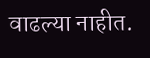वाढल्या नाहीत.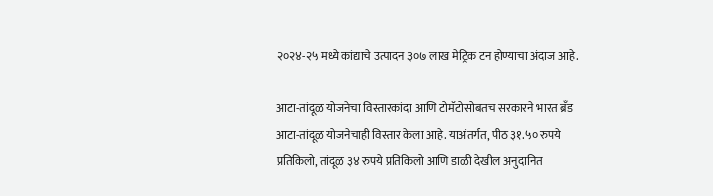२०२४-२५ मध्ये कांद्याचे उत्पादन ३०७ लाख मेट्रिक टन होण्याचा अंदाज आहे.

आटा-तांदूळ योजनेचा विस्तारकांदा आणि टोमॅटोसोबतच सरकारने भारत ब्रँड आटा-तांदूळ योजनेचाही विस्तार केला आहे. याअंतर्गत, पीठ ३१.५० रुपये प्रतिकिलो, तांदूळ ३४ रुपये प्रतिकिलो आणि डाळी देखील अनुदानित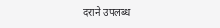दराने उपलब्ध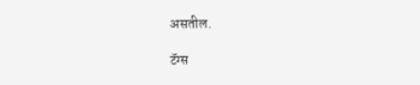असतील.

टॅग्स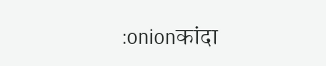:onionकांदा